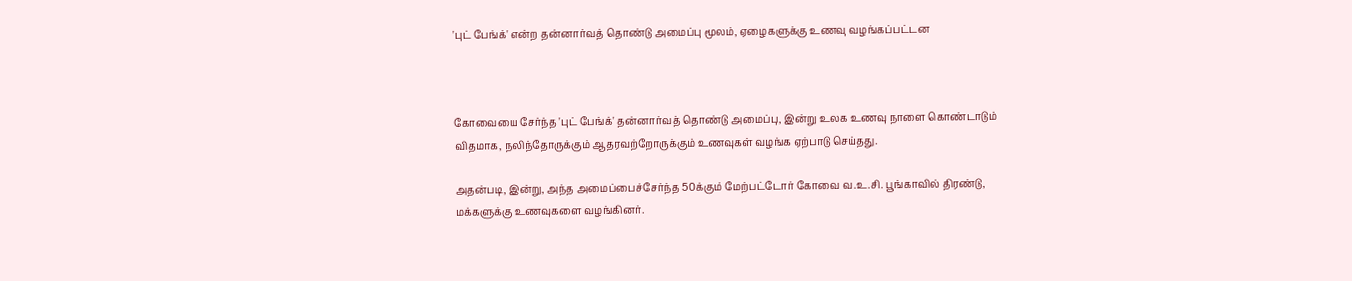'புட் பேங்க்' என்ற தன்னார்வத் தொண்டு அமைப்பு மூலம், ஏழைகளுக்கு உணவு வழங்கப்பட்டன



கோவையை சேர்ந்த 'புட் பேங்க்' தன்னார்வத் தொண்டு அமைப்பு, இன்று உலக உணவு நாளை கொண்டாடும் விதமாக, நலிந்தோருக்கும் ஆதரவற்றோருக்கும் உணவுகள் வழங்க ஏற்பாடு செய்தது.

அதன்படி, இன்று, அந்த அமைப்பைச்சேர்ந்த 50க்கும் மேற்பட்டோர் கோவை வ.உ.சி. பூங்காவில் திரண்டு, மக்களுக்கு உணவுகளை வழங்கினர்.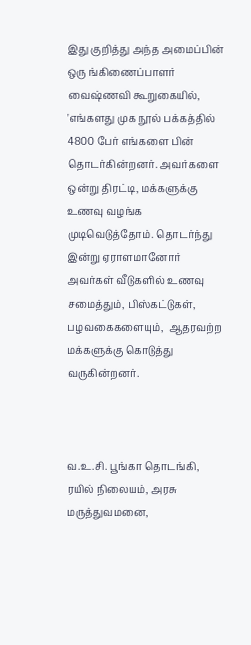இது குறித்து அந்த அமைப்பின் ஒரு ங்கிணைப்பாளர் வைஷ்ணவி கூறுகையில், 'எங்களது முக நூல் பக்கத்தில் 4800 பேர் எங்களை பின்  தொடர்கின்றனர். அவர்களை ஒன்று திரட்டி, மக்களுக்கு உணவு வழங்க முடிவெடுத்தோம். தொடர்ந்து இன்று ஏராளமானோர் அவர்கள் வீடுகளில் உணவு சமைத்தும், பிஸ்கட்டுகள், பழவகைகளையும்,  ஆதரவற்ற மக்களுக்கு கொடுத்து வருகின்றனர்.



வ.உ.சி. பூங்கா தொடங்கி, ரயில் நிலையம், அரசு மருத்துவமனை,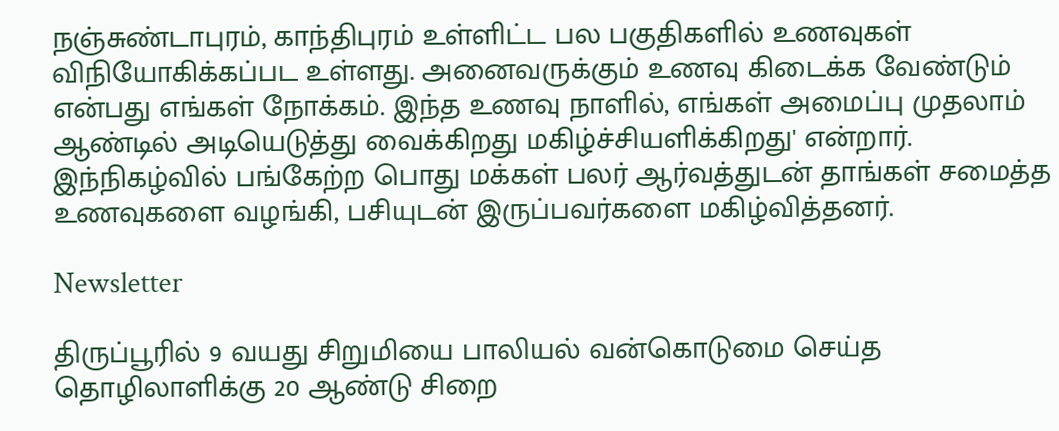நஞ்சுண்டாபுரம், காந்திபுரம் உள்ளிட்ட பல பகுதிகளில் உணவுகள் விநியோகிக்கப்பட உள்ளது. அனைவருக்கும் உணவு கிடைக்க வேண்டும் என்பது எங்கள் நோக்கம். இந்த உணவு நாளில், எங்கள் அமைப்பு முதலாம் ஆண்டில் அடியெடுத்து வைக்கிறது மகிழ்ச்சியளிக்கிறது' என்றார்.  இந்நிகழ்வில் பங்கேற்ற பொது மக்கள் பலர் ஆர்வத்துடன் தாங்கள் சமைத்த உணவுகளை வழங்கி, பசியுடன் இருப்பவர்களை மகிழ்வித்தனர்.

Newsletter

திருப்பூரில் 9 வயது சிறுமியை பாலியல் வன்கொடுமை செய்த தொழிலாளிக்கு 20 ஆண்டு சிறை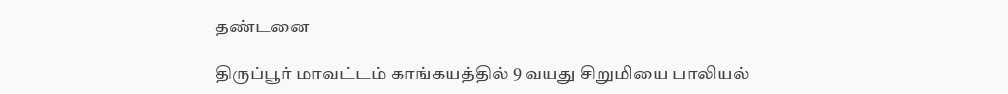தண்டனை

திருப்பூர் மாவட்டம் காங்கயத்தில் 9 வயது சிறுமியை பாலியல்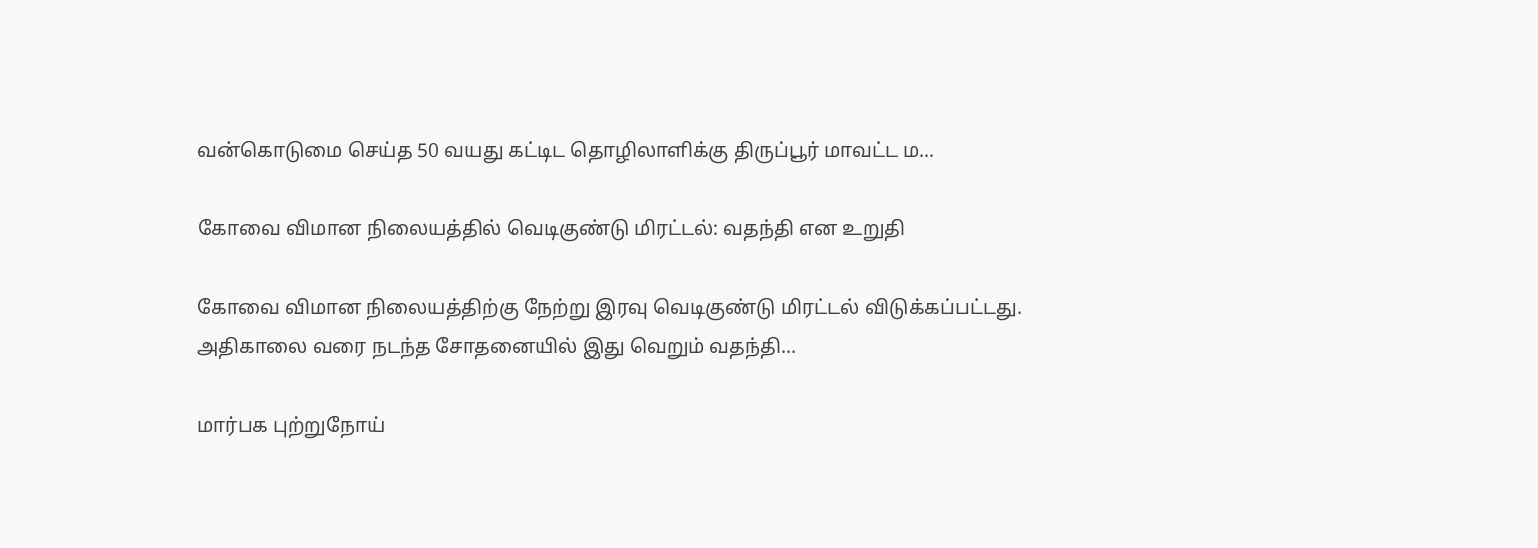வன்கொடுமை செய்த 50 வயது கட்டிட தொழிலாளிக்கு திருப்பூர் மாவட்ட ம...

கோவை விமான நிலையத்தில் வெடிகுண்டு மிரட்டல்: வதந்தி என உறுதி

கோவை விமான நிலையத்திற்கு நேற்று இரவு வெடிகுண்டு மிரட்டல் விடுக்கப்பட்டது. அதிகாலை வரை நடந்த சோதனையில் இது வெறும் வதந்தி...

மார்பக புற்றுநோய்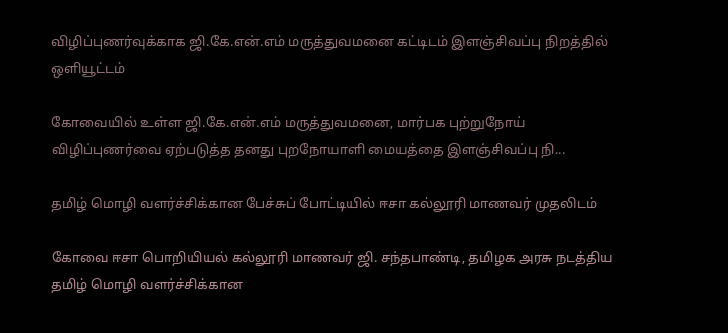விழிப்புணர்வுக்காக ஜி.கே.என்.எம் மருத்துவமனை கட்டிடம் இளஞ்சிவப்பு நிறத்தில் ஒளியூட்டம்

கோவையில் உள்ள ஜி.கே.என்.எம் மருத்துவமனை, மார்பக புற்றுநோய் விழிப்புணர்வை ஏற்படுத்த தனது புறநோயாளி மையத்தை இளஞ்சிவப்பு நி...

தமிழ் மொழி வளர்ச்சிக்கான பேச்சுப் போட்டியில் ஈசா கல்லூரி மாணவர் முதலிடம்

கோவை ஈசா பொறியியல் கல்லூரி மாணவர் ஜி. சந்தபாண்டி, தமிழக அரசு நடத்திய தமிழ் மொழி வளர்ச்சிக்கான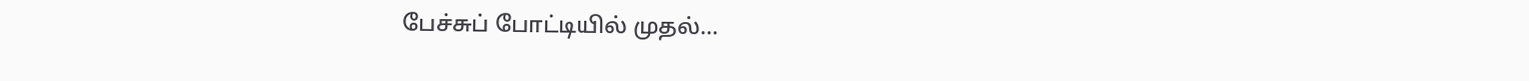பேச்சுப் போட்டியில் முதல்...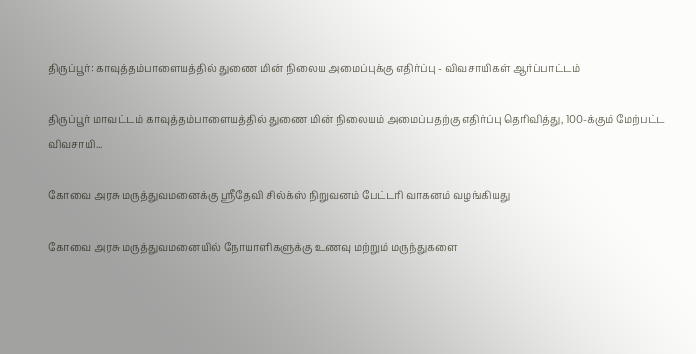திருப்பூர்: காவுத்தம்பாளையத்தில் துணை மின் நிலைய அமைப்புக்கு எதிர்ப்பு - விவசாயிகள் ஆர்ப்பாட்டம்

திருப்பூர் மாவட்டம் காவுத்தம்பாளையத்தில் துணை மின் நிலையம் அமைப்பதற்கு எதிர்ப்பு தெரிவித்து, 100-க்கும் மேற்பட்ட விவசாயி...

கோவை அரசு மருத்துவமனைக்கு ஸ்ரீதேவி சில்க்ஸ் நிறுவனம் பேட்டரி வாகனம் வழங்கியது

கோவை அரசு மருத்துவமனையில் நோயாளிகளுக்கு உணவு மற்றும் மருந்துகளை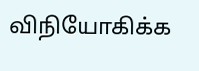விநியோகிக்க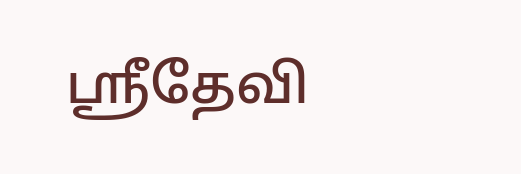ஸ்ரீதேவி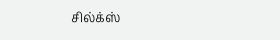சில்க்ஸ்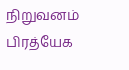நிறுவனம் பிரத்யேக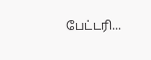பேட்டரி...